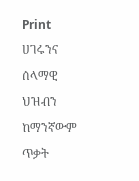Print
ሀገሩንና ሰላማዊ ህዝብን ከማንኛውም ጥቃት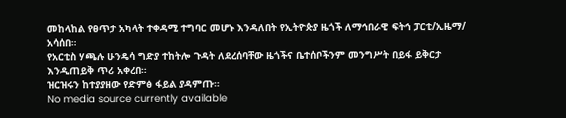መከላከል የፀጥታ አካላት ተቀዳሚ ተግባር መሆኑ እንዳለበት የኢትዮጵያ ዜጎች ለማኅበራዊ ፍትኅ ፓርቲ/ኢዜማ/ አሳሰበ።
የአርቲስ ሃጫሉ ሁንዴሳ ግድያ ተከትሎ ጉዳት ለደረሰባቸው ዜጎችና ቤተሰቦችንም መንግሥት በይፋ ይቅርታ እንዲጠይቅ ጥሪ አቀረበ።
ዝርዝሩን ከተያያዘው የድምፅ ፋይል ያዳምጡ።
No media source currently available